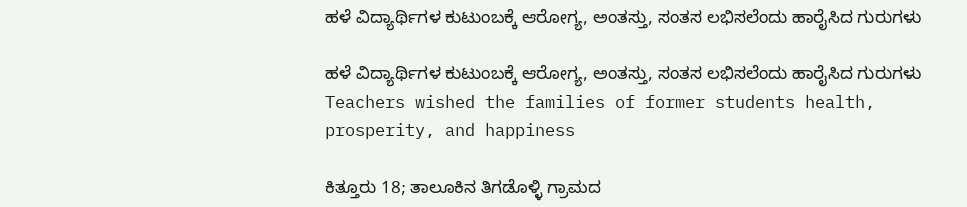ಹಳೆ ವಿದ್ಯಾರ್ಥಿಗಳ ಕುಟುಂಬಕ್ಕೆ ಆರೋಗ್ಯ, ಅಂತಸ್ತು, ಸಂತಸ ಲಭಿಸಲೆಂದು ಹಾರೈಸಿದ ಗುರುಗಳು

ಹಳೆ ವಿದ್ಯಾರ್ಥಿಗಳ ಕುಟುಂಬಕ್ಕೆ ಆರೋಗ್ಯ, ಅಂತಸ್ತು, ಸಂತಸ ಲಭಿಸಲೆಂದು ಹಾರೈಸಿದ ಗುರುಗಳು  Teachers wished the families of former students health, prosperity, and happiness

ಕಿತ್ತೂರು 18; ತಾಲೂಕಿನ ತಿಗಡೊಳ್ಳಿ ಗ್ರಾಮದ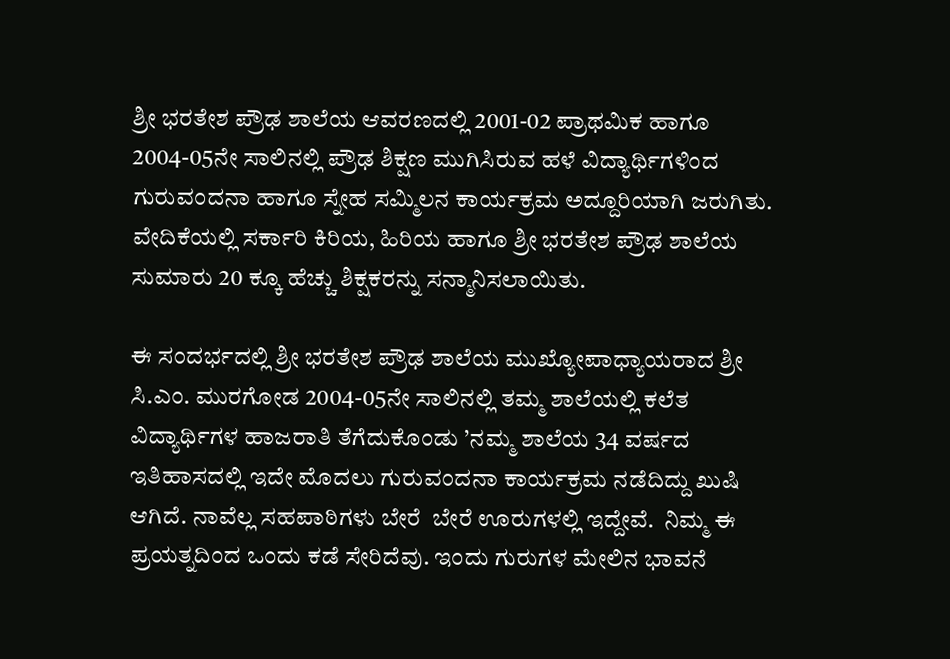ಶ್ರೀ ಭರತೇಶ ಪ್ರೌಢ ಶಾಲೆಯ ಆವರಣದಲ್ಲಿ 2001-02 ಪ್ರಾಥಮಿಕ ಹಾಗೂ 2004-05ನೇ ಸಾಲಿನಲ್ಲಿ ಪ್ರೌಢ ಶಿಕ್ಷಣ ಮುಗಿಸಿರುವ ಹಳೆ ವಿದ್ಯಾರ್ಥಿಗಳಿಂದ ಗುರುವಂದನಾ ಹಾಗೂ ಸ್ನೇಹ ಸಮ್ಮಿಲನ ಕಾರ್ಯಕ್ರಮ ಅದ್ದೂರಿಯಾಗಿ ಜರುಗಿತು. ವೇದಿಕೆಯಲ್ಲಿ ಸರ್ಕಾರಿ ಕಿರಿಯ, ಹಿರಿಯ ಹಾಗೂ ಶ್ರೀ ಭರತೇಶ ಪ್ರೌಢ ಶಾಲೆಯ ಸುಮಾರು 20 ಕ್ಕೂ ಹೆಚ್ಚು ಶಿಕ್ಷಕರನ್ನು ಸನ್ಮಾನಿಸಲಾಯಿತು.

ಈ ಸಂದರ್ಭದಲ್ಲಿ ಶ್ರೀ ಭರತೇಶ ಪ್ರೌಢ ಶಾಲೆಯ ಮುಖ್ಯೋಪಾಧ್ಯಾಯರಾದ ಶ್ರೀ ಸಿ.ಎಂ. ಮುರಗೋಡ 2004-05ನೇ ಸಾಲಿನಲ್ಲಿ ತಮ್ಮ ಶಾಲೆಯಲ್ಲಿ ಕಲೆತ ವಿದ್ಯಾರ್ಥಿಗಳ ಹಾಜರಾತಿ ತೆಗೆದುಕೊಂಡು ’ನಮ್ಮ ಶಾಲೆಯ 34 ವರ್ಷದ ಇತಿಹಾಸದಲ್ಲಿ ಇದೇ ಮೊದಲು ಗುರುವಂದನಾ ಕಾರ್ಯಕ್ರಮ ನಡೆದಿದ್ದು ಖುಷಿ ಆಗಿದೆ. ನಾವೆಲ್ಲ ಸಹಪಾಠಿಗಳು ಬೇರೆ  ಬೇರೆ ಊರುಗಳಲ್ಲಿ ಇದ್ದೇವೆ.  ನಿಮ್ಮ ಈ ಪ್ರಯತ್ನದಿಂದ ಒಂದು ಕಡೆ ಸೇರಿದೆವು. ಇಂದು ಗುರುಗಳ ಮೇಲಿನ ಭಾವನೆ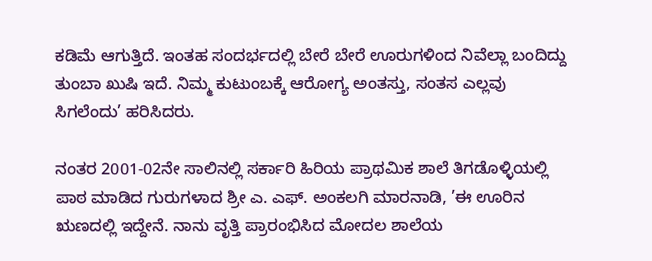ಕಡಿಮೆ ಆಗುತ್ತಿದೆ. ಇಂತಹ ಸಂದರ್ಭದಲ್ಲಿ ಬೇರೆ ಬೇರೆ ಊರುಗಳಿಂದ ನಿವೆಲ್ಲಾ ಬಂದಿದ್ದು ತುಂಬಾ ಖುಷಿ ಇದೆ. ನಿಮ್ಮ ಕುಟುಂಬಕ್ಕೆ ಆರೋಗ್ಯ ಅಂತಸ್ತು, ಸಂತಸ ಎಲ್ಲವು ಸಿಗಲೆಂದು’ ಹರಿಸಿದರು.

ನಂತರ 2001-02ನೇ ಸಾಲಿನಲ್ಲಿ ಸರ್ಕಾರಿ ಹಿರಿಯ ಪ್ರಾಥಮಿಕ ಶಾಲೆ ತಿಗಡೊಳ್ಳಿಯಲ್ಲಿ ಪಾಠ ಮಾಡಿದ ಗುರುಗಳಾದ ಶ್ರೀ ಎ. ಎಫ್‌. ಅಂಕಲಗಿ ಮಾರನಾಡಿ, ’ಈ ಊರಿನ ಋಣದಲ್ಲಿ ಇದ್ದೇನೆ. ನಾನು ವೃತ್ತಿ ಪ್ರಾರಂಭಿಸಿದ ಮೋದಲ ಶಾಲೆಯ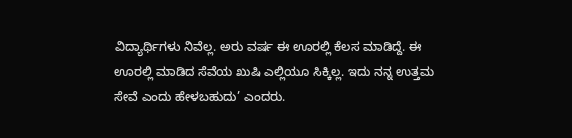ವಿದ್ಯಾರ್ಥಿಗಳು ನಿವೆಲ್ಲ. ಅರು ವರ್ಷ ಈ ಊರಲ್ಲಿ ಕೆಲಸ ಮಾಡಿದ್ದೆ. ಈ ಊರಲ್ಲಿ ಮಾಡಿದ ಸೆವೆಯ ಖುಷಿ ಎಲ್ಲಿಯೂ ಸಿಕ್ಕಿಲ್ಲ. ಇದು ನನ್ನ ಉತ್ತಮ ಸೇವೆ ಎಂದು ಹೇಳಬಹುದು’ ಎಂದರು.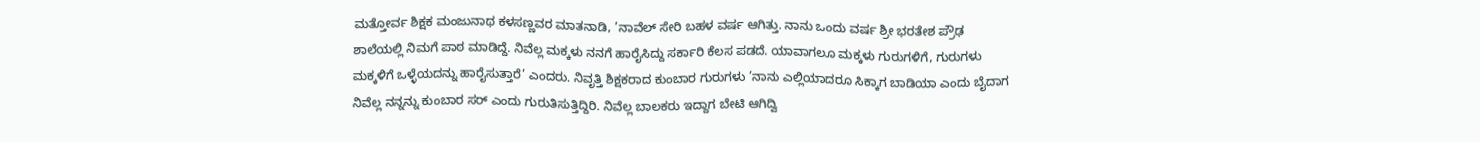ಮತ್ತೋರ್ವ ಶಿಕ್ಷಕ ಮಂಜುನಾಥ ಕಳಸಣ್ಣವರ ಮಾತನಾಡಿ, ’ನಾವೆಲ್ ಸೇರಿ ಬಹಳ ವರ್ಷ ಆಗಿತ್ತು. ನಾನು ಒಂದು ವರ್ಷ ಶ್ರೀ ಭರತೇಶ ಪ್ರೌಢ ಶಾಲೆಯಲ್ಲಿ ನಿಮಗೆ ಪಾಠ ಮಾಡಿದ್ದೆ. ನಿವೆಲ್ಲ ಮಕ್ಕಳು ನನಗೆ ಹಾರೈಸಿದ್ದು ಸರ್ಕಾರಿ ಕೆಲಸ ಪಡದೆ. ಯಾವಾಗಲೂ ಮಕ್ಕಳು ಗುರುಗಳಿಗೆ, ಗುರುಗಳು ಮಕ್ಕಳಿಗೆ ಒಳ್ಳೆಯದನ್ನು ಹಾರೈಸುತ್ತಾರೆ’ ಎಂದರು. ನಿವೃತ್ತಿ ಶಿಕ್ಷಕರಾದ ಕುಂಬಾರ ಗುರುಗಳು ’ನಾನು ಎಲ್ಲಿಯಾದರೂ ಸಿಕ್ಕಾಗ ಬಾಡಿಯಾ ಎಂದು ಬೈದಾಗ ನಿವೆಲ್ಲ ನನ್ನನ್ನು ಕುಂಬಾರ ಸರ್ ಎಂದು ಗುರುತಿಸುತ್ತಿದ್ದಿರಿ. ನಿವೆಲ್ಲ ಬಾಲಕರು ಇದ್ದಾಗ ಬೇಟಿ ಆಗಿದ್ವಿ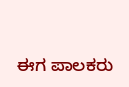ಈಗ ಪಾಲಕರು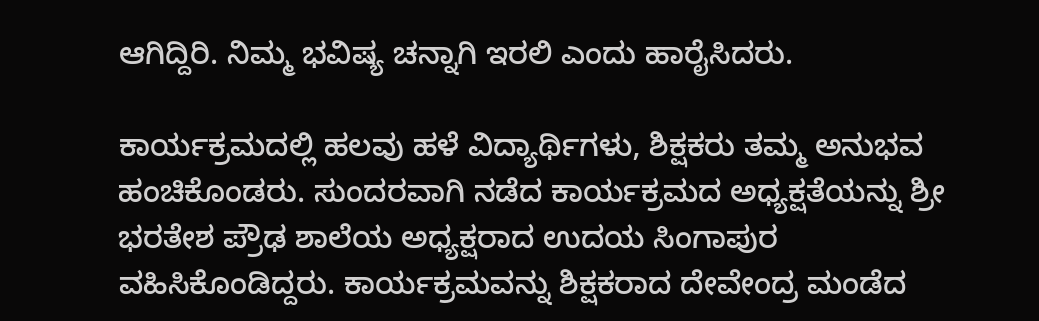ಆಗಿದ್ದಿರಿ. ನಿಮ್ಮ ಭವಿಷ್ಯ ಚನ್ನಾಗಿ ಇರಲಿ ಎಂದು ಹಾರೈಸಿದರು.

ಕಾರ್ಯಕ್ರಮದಲ್ಲಿ ಹಲವು ಹಳೆ ವಿದ್ಯಾರ್ಥಿಗಳು, ಶಿಕ್ಷಕರು ತಮ್ಮ ಅನುಭವ ಹಂಚಿಕೊಂಡರು. ಸುಂದರವಾಗಿ ನಡೆದ ಕಾರ್ಯಕ್ರಮದ ಅಧ್ಯಕ್ಷತೆಯನ್ನು ಶ್ರೀ ಭರತೇಶ ಪ್ರೌಢ ಶಾಲೆಯ ಅಧ್ಯಕ್ಷರಾದ ಉದಯ ಸಿಂಗಾಪುರ ವಹಿಸಿಕೊಂಡಿದ್ದರು. ಕಾರ್ಯಕ್ರಮವನ್ನು ಶಿಕ್ಷಕರಾದ ದೇವೇಂದ್ರ ಮಂಡೆದ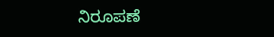ನಿರೂಪಣೆ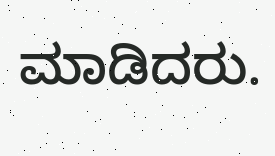ಮಾಡಿದರು.